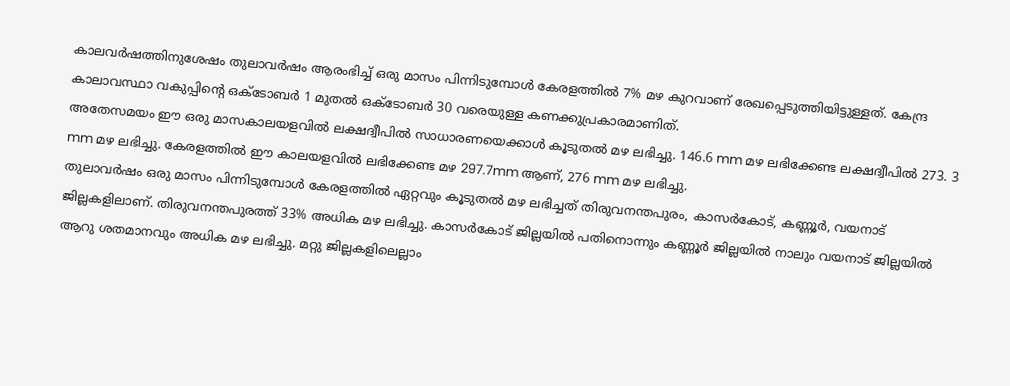കാലവർഷത്തിനുശേഷം തുലാവർഷം ആരംഭിച്ച് ഒരു മാസം പിന്നിടുമ്പോൾ കേരളത്തിൽ 7% മഴ കുറവാണ് രേഖപ്പെടുത്തിയിട്ടുള്ളത്. കേന്ദ്ര കാലാവസ്ഥാ വകുപ്പിന്റെ ഒക്ടോബർ 1 മുതൽ ഒക്ടോബർ 30 വരെയുള്ള കണക്കുപ്രകാരമാണിത്.
അതേസമയം ഈ ഒരു മാസകാലയളവിൽ ലക്ഷദ്വീപിൽ സാധാരണയെക്കാൾ കൂടുതൽ മഴ ലഭിച്ചു. 146.6 mm മഴ ലഭിക്കേണ്ട ലക്ഷദ്വീപിൽ 273. 3 mm മഴ ലഭിച്ചു. കേരളത്തിൽ ഈ കാലയളവിൽ ലഭിക്കേണ്ട മഴ 297.7mm ആണ്, 276 mm മഴ ലഭിച്ചു.
തുലാവർഷം ഒരു മാസം പിന്നിടുമ്പോൾ കേരളത്തിൽ ഏറ്റവും കൂടുതൽ മഴ ലഭിച്ചത് തിരുവനന്തപുരം, കാസർകോട്, കണ്ണൂർ, വയനാട് ജില്ലകളിലാണ്. തിരുവനന്തപുരത്ത് 33% അധിക മഴ ലഭിച്ചു. കാസർകോട് ജില്ലയിൽ പതിനൊന്നും കണ്ണൂർ ജില്ലയിൽ നാലും വയനാട് ജില്ലയിൽ ആറു ശതമാനവും അധിക മഴ ലഭിച്ചു. മറ്റു ജില്ലകളിലെല്ലാം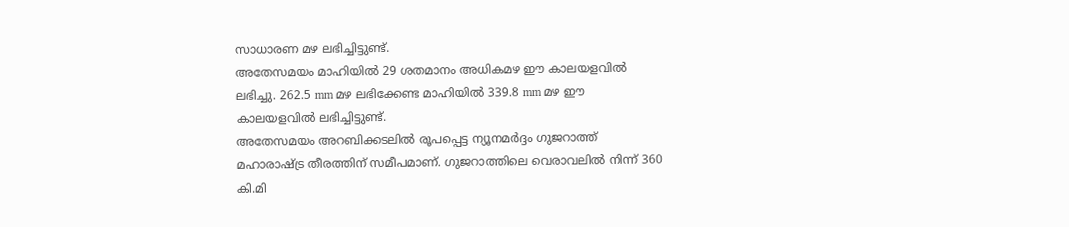സാധാരണ മഴ ലഭിച്ചിട്ടുണ്ട്.
അതേസമയം മാഹിയിൽ 29 ശതമാനം അധികമഴ ഈ കാലയളവിൽ ലഭിച്ചു. 262.5 mm മഴ ലഭിക്കേണ്ട മാഹിയിൽ 339.8 mm മഴ ഈ കാലയളവിൽ ലഭിച്ചിട്ടുണ്ട്.
അതേസമയം അറബിക്കടലിൽ രൂപപ്പെട്ട ന്യൂനമർദ്ദം ഗുജറാത്ത് മഹാരാഷ്ട്ര തീരത്തിന് സമീപമാണ്. ഗുജറാത്തിലെ വെരാവലിൽ നിന്ന് 360 കി.മി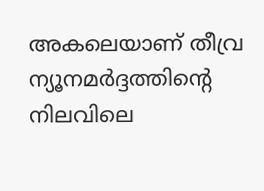അകലെയാണ് തീവ്ര ന്യൂനമർദ്ദത്തിൻ്റെ നിലവിലെ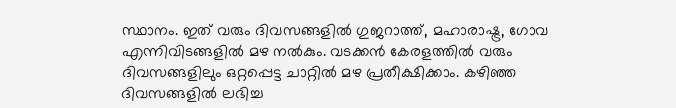സ്ഥാനം. ഇത് വരും ദിവസങ്ങളിൽ ഗുജറാത്ത്, മഹാരാഷ്ട്ര, ഗോവ എന്നിവിടങ്ങളിൽ മഴ നൽകും. വടക്കൻ കേരളത്തിൽ വരും ദിവസങ്ങളിലും ഒറ്റപ്പെട്ട ചാറ്റിൽ മഴ പ്രതീക്ഷിക്കാം. കഴിഞ്ഞ ദിവസങ്ങളിൽ ലഭിച്ച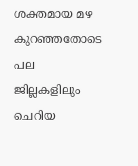ശക്തമായ മഴ കുറഞ്ഞതോടെ പല ജില്ലകളിലും ചെറിയ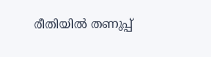രീതിയിൽ തണുപ്പ്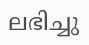ലഭിച്ചു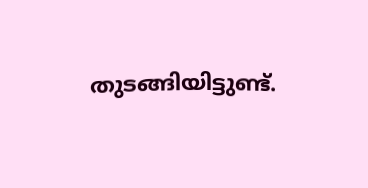തുടങ്ങിയിട്ടുണ്ട്.